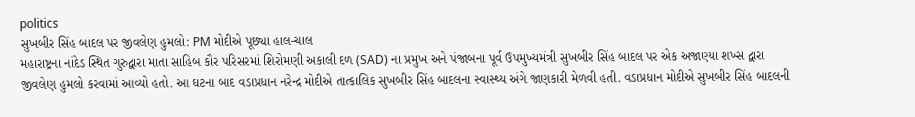politics
સુખબીર સિંહ બાદલ પર જીવલેણ હુમલો: PM મોદીએ પૂછ્યા હાલ-ચાલ
મહારાષ્ટ્રના નાંદેડ સ્થિત ગુરુદ્વારા માતા સાહિબ કૌર પરિસરમાં શિરોમણી અકાલી દળ (SAD) ના પ્રમુખ અને પંજાબના પૂર્વ ઉપમુખ્યમંત્રી સુખબીર સિંહ બાદલ પર એક અજાણ્યા શખ્સ દ્વારા જીવલેણ હુમલો કરવામાં આવ્યો હતો. આ ઘટના બાદ વડાપ્રધાન નરેન્દ્ર મોદીએ તાત્કાલિક સુખબીર સિંહ બાદલના સ્વાસ્થ્ય અંગે જાણકારી મેળવી હતી. વડાપ્રધાન મોદીએ સુખબીર સિંહ બાદલની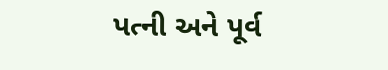પત્ની અને પૂર્વ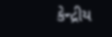કેન્દ્રીય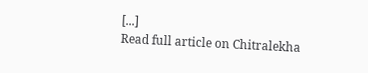[...]
Read full article on Chitralekha